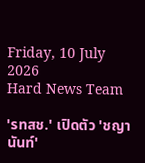Friday, 10 July 2026
Hard News Team

'รทสช.' เปิดตัว 'ชญานันท์'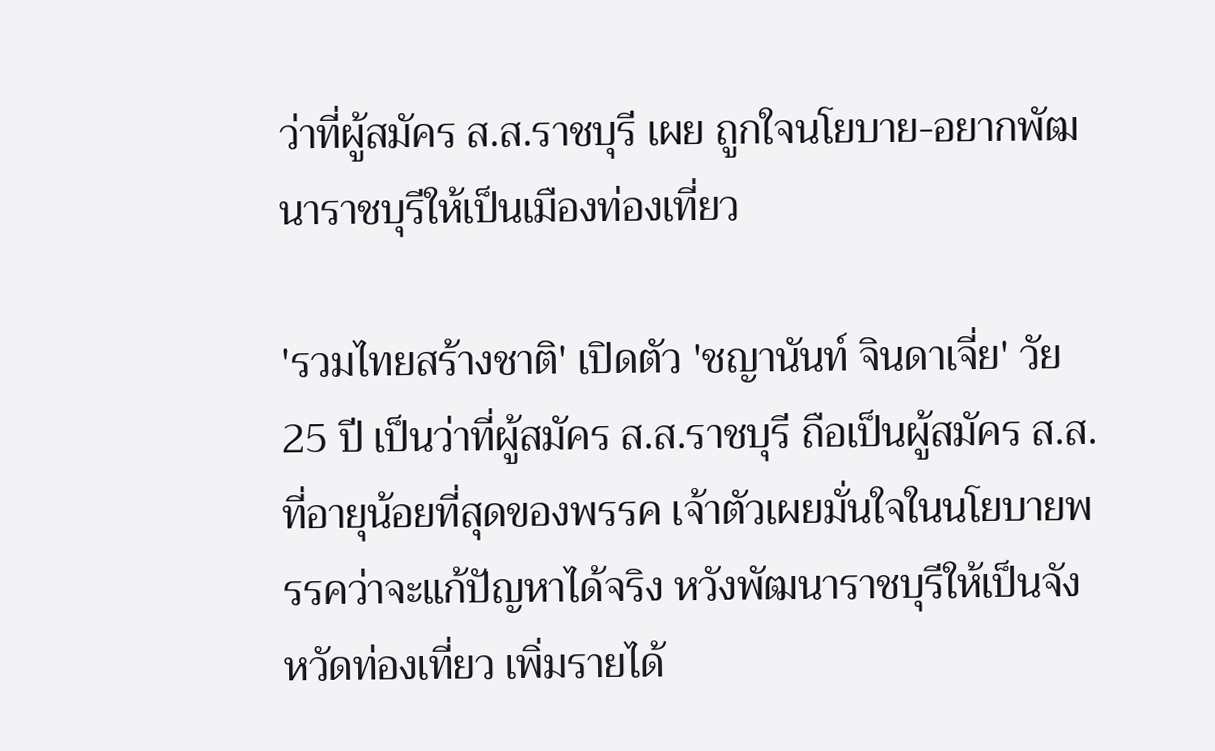ว่าที่ผู้สมัคร ส.ส.ราชบุรี เผย ถูกใจนโยบาย-อยากพัฒนาราชบุรีให้เป็นเมืองท่องเที่ยว

'รวมไทยสร้างชาติ' เปิดตัว 'ชญานันท์ จินดาเจี่ย' วัย 25 ปี เป็นว่าที่ผู้สมัคร ส.ส.ราชบุรี ถือเป็นผู้สมัคร ส.ส.ที่อายุน้อยที่สุดของพรรค เจ้าตัวเผยมั่นใจในนโยบายพรรคว่าจะแก้ปัญหาได้จริง หวังพัฒนาราชบุรีให้เป็นจังหวัดท่องเที่ยว เพิ่มรายได้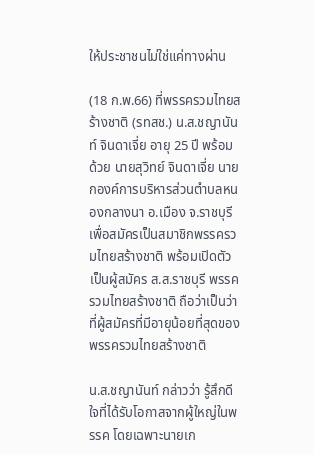ให้ประชาชนไม่ใช่แค่ทางผ่าน

(18 ก.พ.66) ที่พรรครวมไทยสร้างชาติ (รทสช.) น.ส.ชญานันท์ จินดาเจี่ย อายุ 25 ปี พร้อมด้วย นายสุวิทย์ จินดาเจี่ย นายกองค์การบริหารส่วนตำบลหนองกลางนา อ.เมือง จ.ราชบุรี เพื่อสมัครเป็นสมาชิกพรรครวมไทยสร้างชาติ พร้อมเปิดตัวเป็นผู้สมัคร ส.ส.ราชบุรี พรรครวมไทยสร้างชาติ ถือว่าเป็นว่าที่ผู้สมัครที่มีอายุน้อยที่สุดของพรรครวมไทยสร้างชาติ

น.ส.ชญานันท์ กล่าวว่า รู้สึกดีใจที่ได้รับโอกาสจากผู้ใหญ่ในพรรค โดยเฉพาะนายเก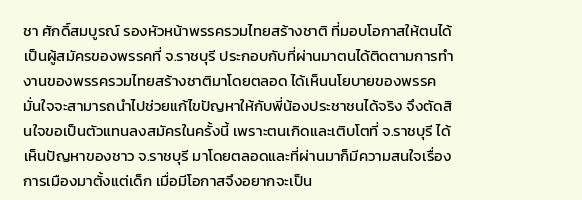ชา ศักดิ์สมบูรณ์ รองหัวหน้าพรรครวมไทยสร้างชาติ ที่มอบโอกาสให้ตนได้เป็นผู้สมัครของพรรคที่ จ.ราชบุรี ประกอบกับที่ผ่านมาตนได้ติดตามการทำงานของพรรครวมไทยสร้างชาติมาโดยตลอด ได้เห็นนโยบายของพรรค มั่นใจจะสามารถนำไปช่วยแก้ไขปัญหาให้กับพี่น้องประชาชนได้จริง จึงตัดสินใจขอเป็นตัวแทนลงสมัครในครั้งนี้ เพราะตนเกิดและเติบโตที่ จ.ราชบุรี ได้เห็นปัญหาของชาว จ.ราชบุรี มาโดยตลอดและที่ผ่านมาก็มีความสนใจเรื่องการเมืองมาตั้งแต่เด็ก เมื่อมีโอกาสจึงอยากจะเป็น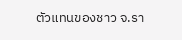ตัวแทนของชาว จ.รา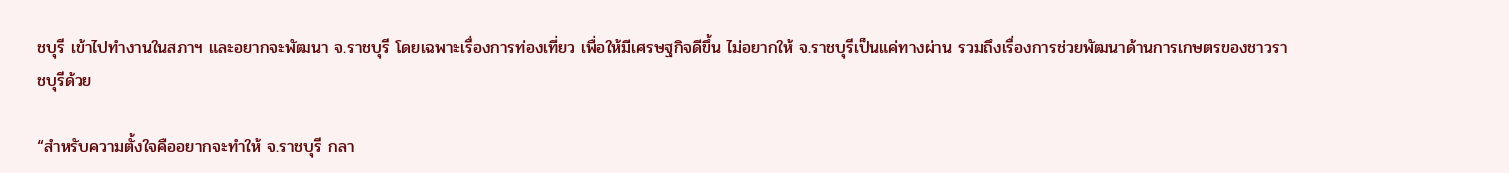ชบุรี เข้าไปทำงานในสภาฯ และอยากจะพัฒนา จ.ราชบุรี โดยเฉพาะเรื่องการท่องเที่ยว เพื่อให้มีเศรษฐกิจดีขึ้น ไม่อยากให้ จ.ราชบุรีเป็นแค่ทางผ่าน รวมถึงเรื่องการช่วยพัฒนาด้านการเกษตรของชาวราชบุรีด้วย

“สำหรับความตั้งใจคืออยากจะทำให้ จ.ราชบุรี กลา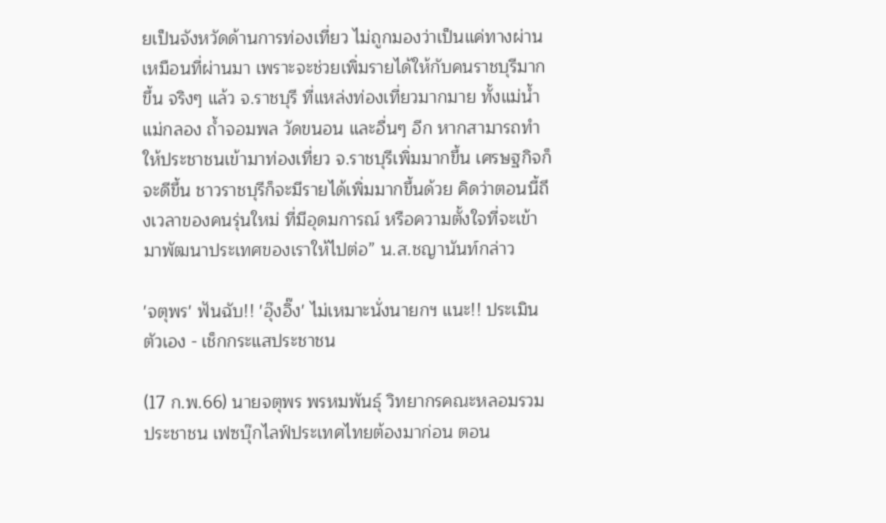ยเป็นจังหวัดด้านการท่องเที่ยว ไม่ถูกมองว่าเป็นแค่ทางผ่านเหมือนที่ผ่านมา เพราะจะช่วยเพิ่มรายได้ให้กับคนราชบุรีมากขึ้น จริงๆ แล้ว จ.ราชบุรี ที่แหล่งท่องเที่ยวมากมาย ทั้งแม่น้ำแม่กลอง ถ้ำจอมพล วัดขนอน และอื่นๆ อีก หากสามารถทำให้ประชาชนเข้ามาท่องเที่ยว จ.ราชบุรีเพิ่มมากขึ้น เศรษฐกิจก็จะดีขึ้น ชาวราชบุรีก็จะมีรายได้เพิ่มมากขึ้นด้วย คิดว่าตอนนี้ถึงเวลาของคนรุ่นใหม่ ที่มีอุดมการณ์ หรือความตั้งใจที่จะเข้ามาพัฒนาประเทศของเราให้ไปต่อ” น.ส.ชญานันท์กล่าว

'จตุพร' ฟันฉับ!! 'อุ๊งอิ๊ง' ไม่เหมาะนั่งนายกฯ แนะ!! ประเมินตัวเอง - เช็กกระแสประชาชน

(17 ก.พ.66) นายจตุพร พรหมพันธุ์ วิทยากรคณะหลอมรวมประชาชน เฟซบุ๊กไลฟ์ประเทศไทยต้องมาก่อน ตอน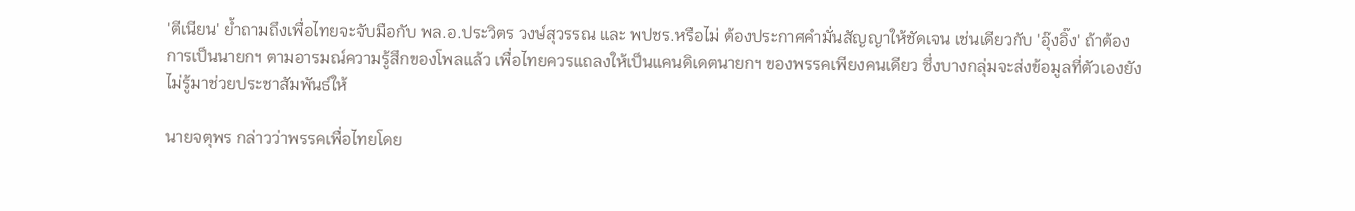'ตีเนียน' ย้ำถามถึงเพื่อไทยจะจับมือกับ พล.อ.ประวิตร วงษ์สุวรรณ และ พปชร.หรือไม่ ต้องประกาศคำมั่นสัญญาให้ชัดเจน เช่นเดียวกับ 'อุ๊งอิ๊ง' ถ้าต้องการเป็นนายกฯ ตามอารมณ์ความรู้สึกของโพลแล้ว เพื่อไทยควรแถลงให้เป็นแคนดิเดตนายกฯ ของพรรคเพียงคนเดียว ซึ่งบางกลุ่มจะส่งข้อมูลที่ตัวเองยังไม่รู้มาช่วยประชาสัมพันธ์ให้

นายจตุพร กล่าวว่าพรรคเพื่อไทยโดย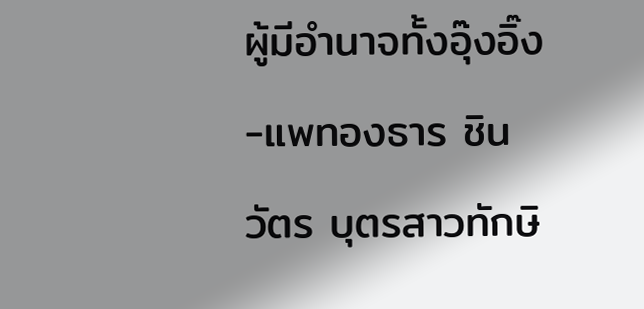ผู้มีอำนาจทั้งอุ๊งอิ๊ง-แพทองธาร ชินวัตร บุตรสาวทักษิ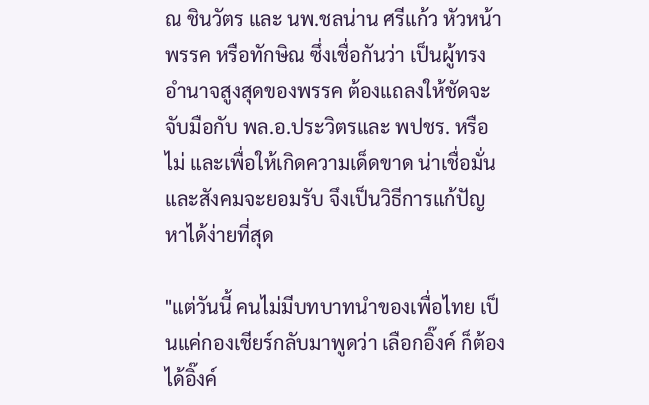ณ ชินวัตร และ นพ.ชลน่าน ศรีแก้ว หัวหน้าพรรค หรือทักษิณ ซึ่งเชื่อกันว่า เป็นผู้ทรงอำนาจสูงสุดของพรรค ต้องแถลงให้ชัดจะจับมือกับ พล.อ.ประวิตรและ พปชร. หรือไม่ และเพื่อให้เกิดความเด็ดขาด น่าเชื่อมั่น และสังคมจะยอมรับ จึงเป็นวิธีการแก้ปัญหาได้ง่ายที่สุด

"แต่วันนี้ คนไม่มีบทบาทนำของเพื่อไทย เป็นแค่กองเชียร์กลับมาพูดว่า เลือกอิ๊งค์ ก็ต้องได้อิ๊งค์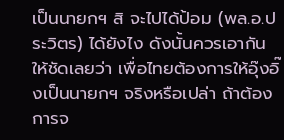เป็นนายกฯ สิ จะไปได้ป้อม (พล.อ.ประวิตร) ได้ยังไง ดังนั้นควรเอากันให้ชัดเลยว่า เพื่อไทยต้องการให้อุ๊งอิ๊งเป็นนายกฯ จริงหรือเปล่า ถ้าต้องการจ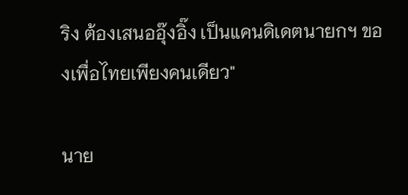ริง ต้องเสนออุ๊งอิ๊ง เป็นแคนดิเดตนายกฯ ของเพื่อไทยเพียงคนเดียว"

นาย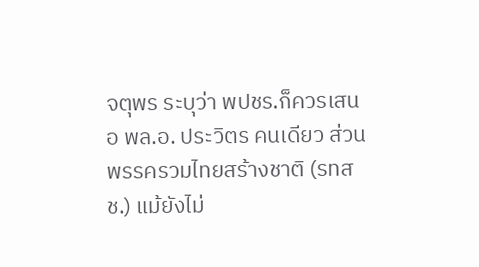จตุพร ระบุว่า พปชร.ก็ควรเสนอ พล.อ. ประวิตร คนเดียว ส่วนพรรครวมไทยสร้างชาติ (รทสช.) แม้ยังไม่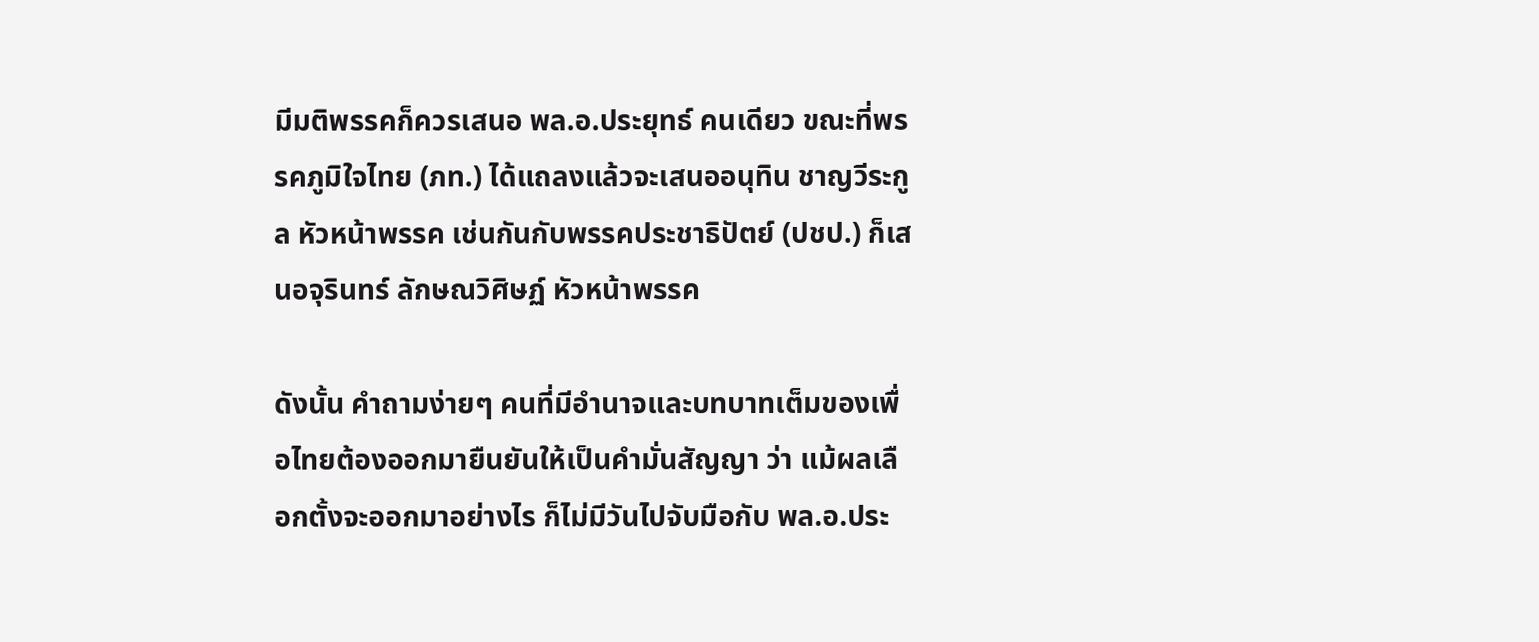มีมติพรรคก็ควรเสนอ พล.อ.ประยุทธ์ คนเดียว ขณะที่พรรคภูมิใจไทย (ภท.) ได้แถลงแล้วจะเสนออนุทิน ชาญวีระกูล หัวหน้าพรรค เช่นกันกับพรรคประชาธิปัตย์ (ปชป.) ก็เสนอจุรินทร์ ลักษณวิศิษฏ์ หัวหน้าพรรค

ดังนั้น คำถามง่ายๆ คนที่มีอำนาจและบทบาทเต็มของเพื่อไทยต้องออกมายืนยันให้เป็นคำมั่นสัญญา ว่า แม้ผลเลือกตั้งจะออกมาอย่างไร ก็ไม่มีวันไปจับมือกับ พล.อ.ประ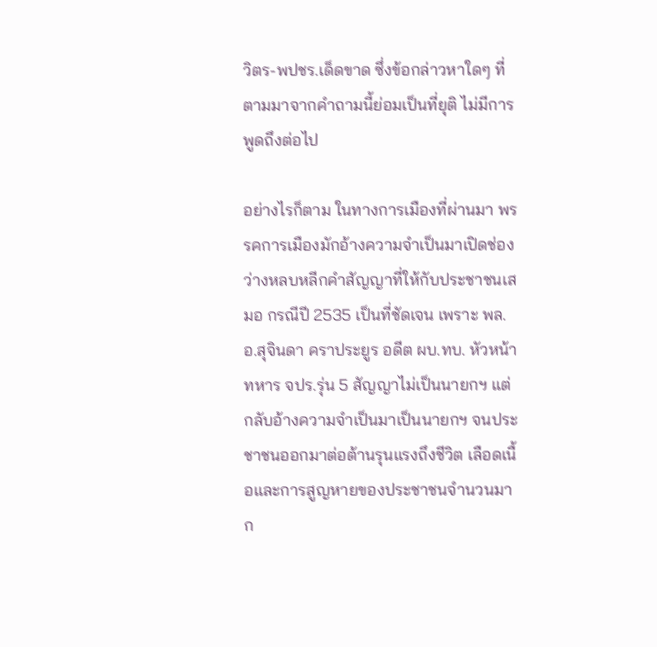วิตร-พปชร.เด็ดขาด ซึ่งข้อกล่าวหาใดๆ ที่ตามมาจากคำถามนี้ย่อมเป็นที่ยุติ ไม่มีการพูดถึงต่อไป

อย่างไรก็ตาม ในทางการเมืองที่ผ่านมา พรรคการเมืองมักอ้างความจำเป็นมาเปิดช่องว่างหลบหลีกคำสัญญาที่ให้กับประชาชนเสมอ กรณีปี 2535 เป็นที่ชัดเจน เพราะ พล.อ.สุจินดา คราประยูร อดีต ผบ.ทบ. หัวหน้าทหาร จปร.รุ่น 5 สัญญาไม่เป็นนายกฯ แต่กลับอ้างความจำเป็นมาเป็นนายกฯ จนประชาชนออกมาต่อต้านรุนแรงถึงชีวิต เลือดเนื้อและการสูญหายของประชาชนจำนวนมาก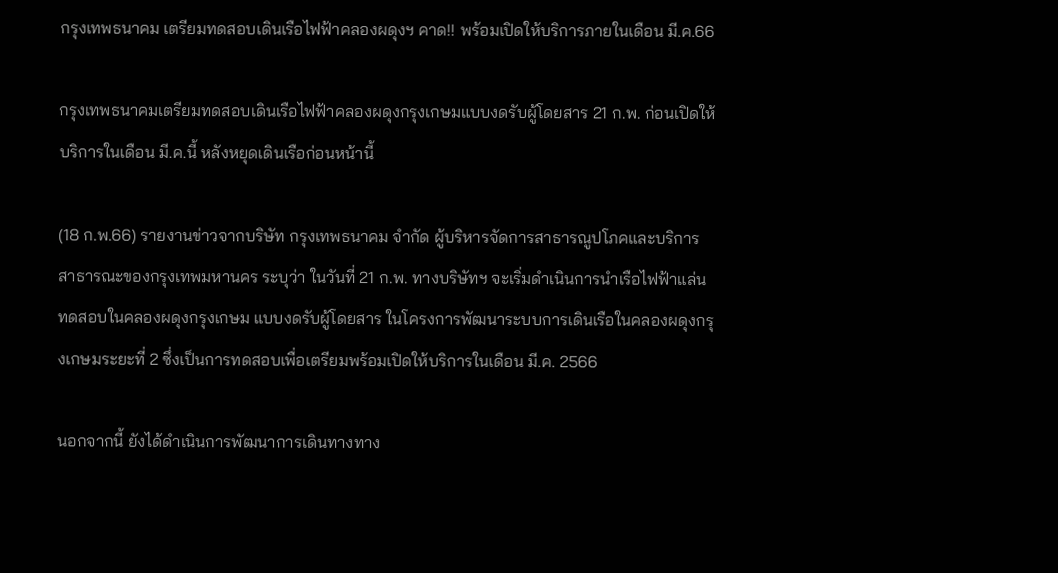กรุงเทพธนาคม เตรียมทดสอบเดินเรือไฟฟ้าคลองผดุงฯ คาด!! พร้อมเปิดให้บริการภายในเดือน มี.ค.66

กรุงเทพธนาคมเตรียมทดสอบเดินเรือไฟฟ้าคลองผดุงกรุงเกษมแบบงดรับผู้โดยสาร 21 ก.พ. ก่อนเปิดให้บริการในเดือน มี.ค.นี้ หลังหยุดเดินเรือก่อนหน้านี้

(18 ก.พ.66) รายงานข่าวจากบริษัท กรุงเทพธนาคม จำกัด ผู้บริหารจัดการสาธารณูปโภคและบริการสาธารณะของกรุงเทพมหานคร ระบุว่า ในวันที่ 21 ก.พ. ทางบริษัทฯ จะเริ่มดำเนินการนำเรือไฟฟ้าแล่นทดสอบในคลองผดุงกรุงเกษม แบบงดรับผู้โดยสาร ในโครงการพัฒนาระบบการเดินเรือในคลองผดุงกรุงเกษมระยะที่ 2 ซึ่งเป็นการทดสอบเพื่อเตรียมพร้อมเปิดให้บริการในเดือน มี.ค. 2566

นอกจากนี้ ยังได้ดำเนินการพัฒนาการเดินทางทาง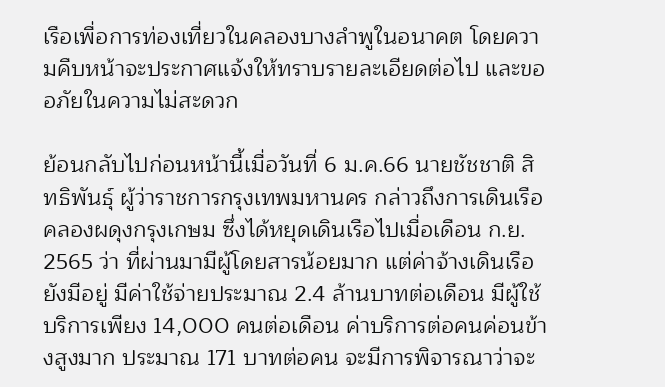เรือเพื่อการท่องเที่ยวในคลองบางลำพูในอนาคต โดยความคืบหน้าจะประกาศแจ้งให้ทราบรายละเอียดต่อไป และขออภัยในความไม่สะดวก

ย้อนกลับไปก่อนหน้านี้เมื่อวันที่ 6 ม.ค.66 นายชัชชาติ สิทธิพันธุ์ ผู้ว่าราชการกรุงเทพมหานคร กล่าวถึงการเดินเรือคลองผดุงกรุงเกษม ซึ่งได้หยุดเดินเรือไปเมื่อเดือน ก.ย. 2565 ว่า ที่ผ่านมามีผู้โดยสารน้อยมาก แต่ค่าจ้างเดินเรือยังมีอยู่ มีค่าใช้จ่ายประมาณ 2.4 ล้านบาทต่อเดือน มีผู้ใช้บริการเพียง 14,000 คนต่อเดือน ค่าบริการต่อคนค่อนข้างสูงมาก ประมาณ 171 บาทต่อคน จะมีการพิจารณาว่าจะ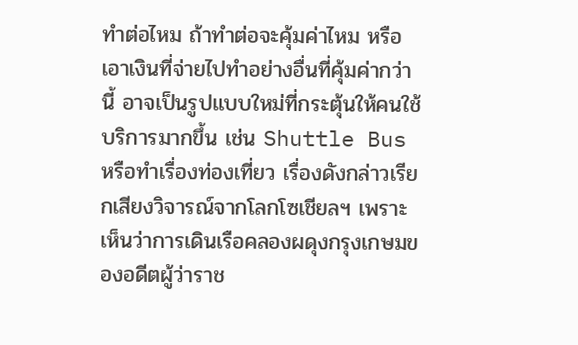ทำต่อไหม ถ้าทำต่อจะคุ้มค่าไหม หรือเอาเงินที่จ่ายไปทำอย่างอื่นที่คุ้มค่ากว่านี้ อาจเป็นรูปแบบใหม่ที่กระตุ้นให้คนใช้บริการมากขึ้น เช่น Shuttle Bus หรือทำเรื่องท่องเที่ยว เรื่องดังกล่าวเรียกเสียงวิจารณ์จากโลกโซเชียลฯ เพราะเห็นว่าการเดินเรือคลองผดุงกรุงเกษมของอดีตผู้ว่าราช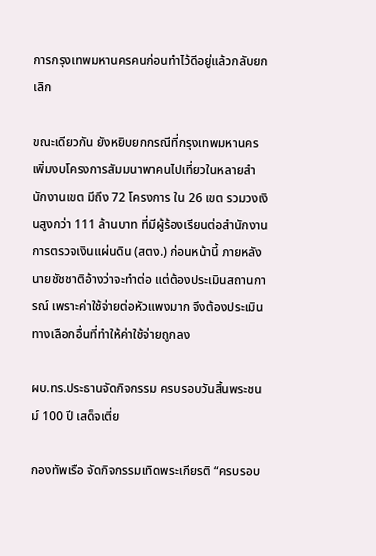การกรุงเทพมหานครคนก่อนทำไว้ดีอยู่แล้วกลับยกเลิก

ขณะเดียวกัน ยังหยิบยกกรณีที่กรุงเทพมหานครเพิ่มงบโครงการสัมมนาพาคนไปเที่ยวในหลายสำนักงานเขต มีถึง 72 โครงการ ใน 26 เขต รวมวงเงินสูงกว่า 111 ล้านบาท ที่มีผู้ร้องเรียนต่อสำนักงานการตรวจเงินแผ่นดิน (สตง.) ก่อนหน้านี้ ภายหลังนายชัชชาติอ้างว่าจะทำต่อ แต่ต้องประเมินสถานการณ์ เพราะค่าใช้จ่ายต่อหัวแพงมาก จึงต้องประเมินทางเลือกอื่นที่ทำให้ค่าใช้จ่ายถูกลง

ผบ.ทร.ประธานจัดกิจกรรม ครบรอบวันสิ้นพระชนม์ 100 ปี เสด็จเตี่ย

กองทัพเรือ จัดกิจกรรมเทิดพระเกียรติ “ครบรอบ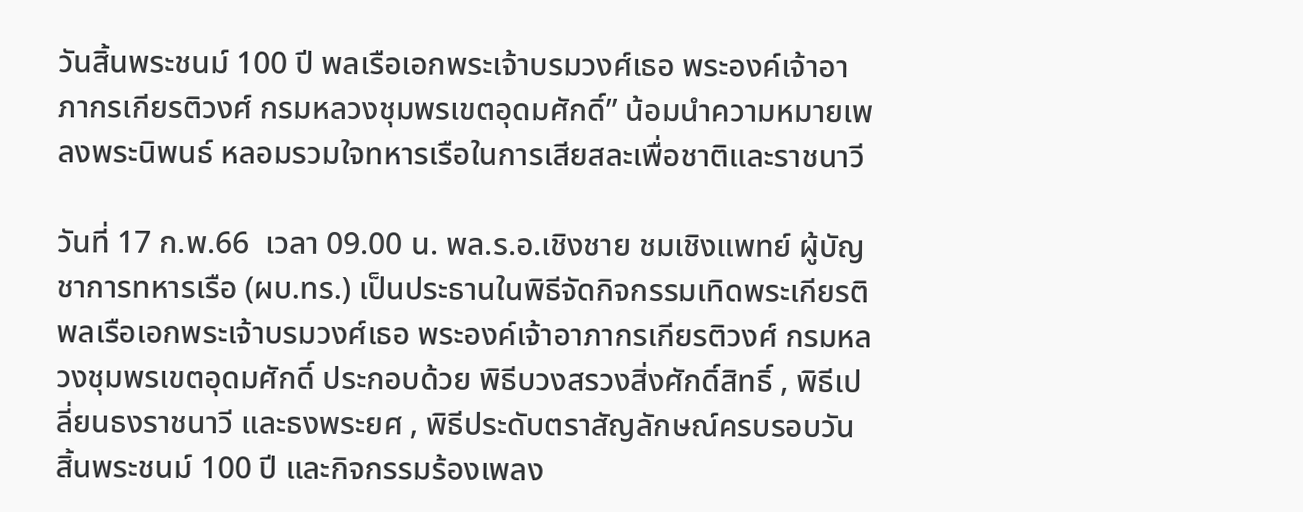วันสิ้นพระชนม์ 100 ปี พลเรือเอกพระเจ้าบรมวงศ์เธอ พระองค์เจ้าอาภากรเกียรติวงศ์ กรมหลวงชุมพรเขตอุดมศักดิ์” น้อมนำความหมายเพลงพระนิพนธ์ หลอมรวมใจทหารเรือในการเสียสละเพื่อชาติและราชนาวี

วันที่ 17 ก.พ.66  เวลา 09.00 น. พล.ร.อ.เชิงชาย ชมเชิงแพทย์ ผู้บัญชาการทหารเรือ (ผบ.ทร.) เป็นประธานในพิธีจัดกิจกรรมเทิดพระเกียรติ พลเรือเอกพระเจ้าบรมวงศ์เธอ พระองค์เจ้าอาภากรเกียรติวงศ์ กรมหลวงชุมพรเขตอุดมศักดิ์ ประกอบด้วย พิธีบวงสรวงสิ่งศักดิ์สิทธิ์ , พิธีเปลี่ยนธงราชนาวี และธงพระยศ , พิธีประดับตราสัญลักษณ์ครบรอบวันสิ้นพระชนม์ 100 ปี และกิจกรรมร้องเพลง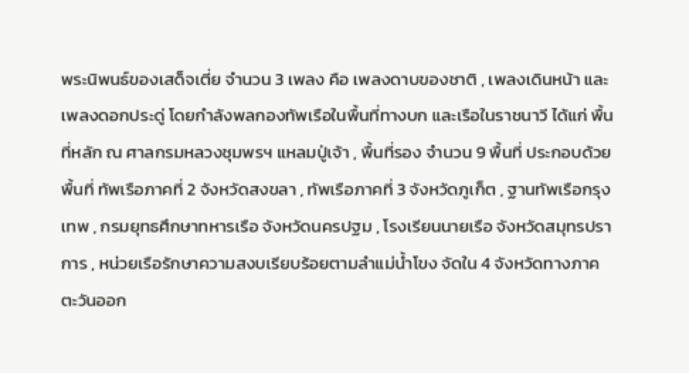พระนิพนธ์ของเสด็จเตี่ย จำนวน 3 เพลง คือ เพลงดาบของชาติ , เพลงเดินหน้า และเพลงดอกประดู่ โดยกำลังพลกองทัพเรือในพื้นที่ทางบก และเรือในราชนาวี ได้แก่ พื้นที่หลัก ณ ศาลกรมหลวงชุมพรฯ แหลมปู่เจ้า , พื้นที่รอง จำนวน 9 พื้นที่ ประกอบด้วย พื้นที่ ทัพเรือภาคที่ 2 จังหวัดสงขลา , ทัพเรือภาคที่ 3 จังหวัดภูเก็ต , ฐานทัพเรือกรุงเทพ , กรมยุทธศึกษาทหารเรือ จังหวัดนครปฐม , โรงเรียนนายเรือ จังหวัดสมุทรปราการ , หน่วยเรือรักษาความสงบเรียบร้อยตามลำแม่น้ำโขง จัดใน 4 จังหวัดทางภาคตะวันออก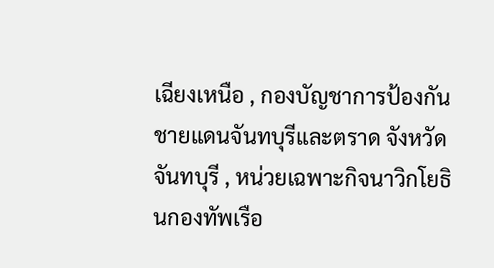เฉียงเหนือ , กองบัญชาการป้องกันชายแดนจันทบุรีและตราด จังหวัดจันทบุรี , หน่วยเฉพาะกิจนาวิกโยธินกองทัพเรือ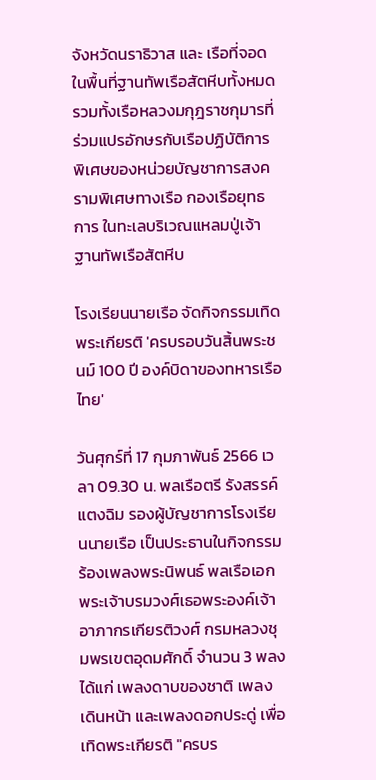จังหวัดนราธิวาส และ เรือที่จอดในพื้นที่ฐานทัพเรือสัตหีบทั้งหมด รวมทั้งเรือหลวงมกุฎราชกุมารที่ร่วมแปรอักษรกับเรือปฏิบัติการพิเศษของหน่วยบัญชาการสงครามพิเศษทางเรือ กองเรือยุทธการ ในทะเลบริเวณแหลมปู่เจ้า ฐานทัพเรือสัตหีบ

โรงเรียนนายเรือ จัดกิจกรรมเทิดพระเกียรติ 'ครบรอบวันสิ้นพระชนม์ 100 ปี องค์บิดาของทหารเรือไทย'

วันศุกร์ที่ 17 กุมภาพันธ์ 2566 เวลา 09.30 น. พลเรือตรี รังสรรค์ แตงฉิม รองผู้บัญชาการโรงเรียนนายเรือ เป็นประธานในกิจกรรมร้องเพลงพระนิพนธ์ พลเรือเอกพระเจ้าบรมวงศ์เธอพระองค์เจ้าอาภากรเกียรติวงศ์ กรมหลวงชุมพรเขตอุดมศักดิ์ จำนวน 3 พลงได้แก่ เพลงดาบของชาติ เพลงเดินหน้า และเพลงดอกประดู่ เพื่อเทิดพระเกียรติ "ครบร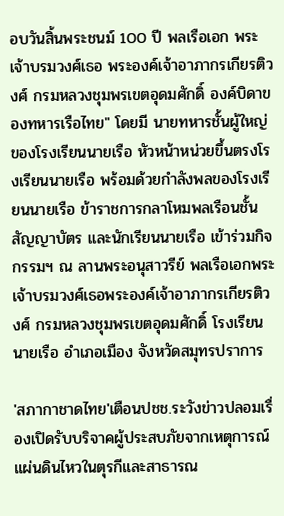อบวันสิ้นพระชนม์ 100 ปี พลเรือเอก พระเจ้าบรมวงศ์เธอ พระองค์เจ้าอาภากรเกียรติวงศ์ กรมหลวงชุมพรเขตอุดมศักดิ์ องค์บิดาของทหารเรือไทย" โดยมี นายทหารชั้นผู้ใหญ่ของโรงเรียนนายเรือ หัวหน้าหน่วยขึ้นตรงโรงเรียนนายเรือ พร้อมด้วยกำลังพลของโรงเรียนนายเรือ ข้าราชการกลาโหมพลเรือนชั้นสัญญาบัตร และนักเรียนนายเรือ เข้าร่วมกิจกรรมฯ ณ ลานพระอนุสาวรีย์ พลเรือเอกพระเจ้าบรมวงศ์เธอพระองค์เจ้าอาภากรเกียรติวงศ์ กรมหลวงชุมพรเขตอุดมศักดิ์ โรงเรียนนายเรือ อำเภอเมือง จังหวัดสมุทรปราการ

'สภากาชาดไทย'เตือนปชช.ระวังข่าวปลอมเรื่องเปิดรับบริจาคผู้ประสบภัยจากเหตุการณ์แผ่นดินไหวในตุรกีและสาธารณ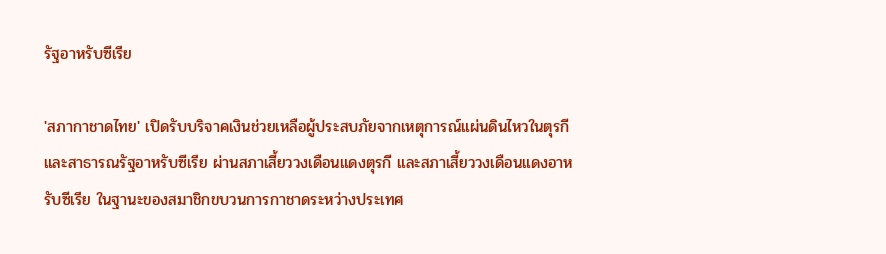รัฐอาหรับซีเรีย

'สภากาชาดไทย' เปิดรับบริจาคเงินช่วยเหลือผู้ประสบภัยจากเหตุการณ์แผ่นดินไหวในตุรกีและสาธารณรัฐอาหรับซีเรีย ผ่านสภาเสี้ยววงเดือนแดงตุรกี และสภาเสี้ยววงเดือนแดงอาหรับซีเรีย ในฐานะของสมาชิกขบวนการกาชาดระหว่างประเทศ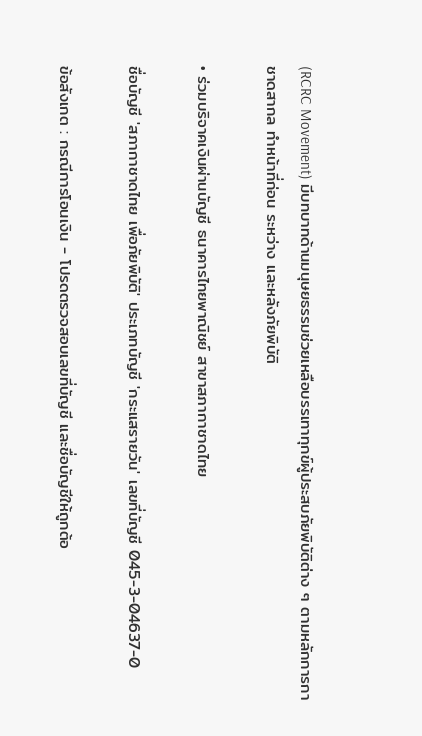(RCRC Movement) มีบทบาทด้านมนุษยธรรมช่วยเหลือบรรเทาทุกข์ผู้ประสบภัยพิบัติต่าง ๆ ตามหลักการกาชาดสากล ทำหน้าที่ก่อน ระหว่าง และหลังภัยพิบัติ

• ร่วมบริจาคเงินผ่านบัญชี ธนาคารไทยพาณิชย์ สาขาสภากาชาดไทย

ชื่อบัญชี 'สภากาชาดไทย เพื่อภัยพิบัติ' ประเภทบัญชี 'กระแสรายวัน' เลขที่บัญชี 045-3-04637-0

ข้อสังเกต : กรณีการโอนเงิน - โปรดตรวจสอบเลขที่บัญชี และชื่อบัญชีให้ถูกต้อ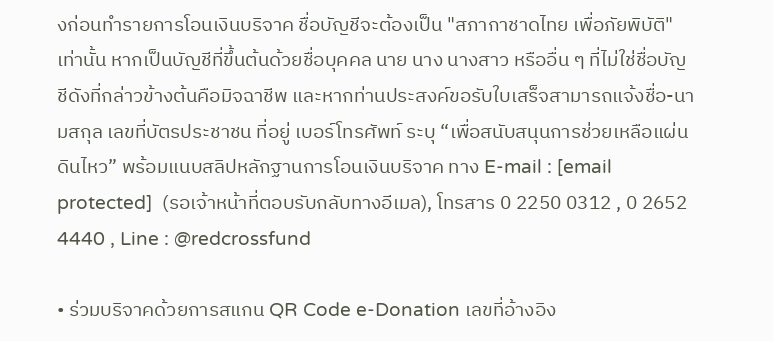งก่อนทำรายการโอนเงินบริจาค ชื่อบัญชีจะต้องเป็น "สภากาชาดไทย เพื่อภัยพิบัติ" เท่านั้น หากเป็นบัญชีที่ขึ้นต้นด้วยชื่อบุคคล นาย นาง นางสาว หรืออื่น ๆ ที่ไม่ใช่ชื่อบัญชีดังที่กล่าวข้างต้นคือมิจฉาชีพ และหากท่านประสงค์ขอรับใบเสร็จสามารถแจ้งชื่อ-นามสกุล เลขที่บัตรประชาชน ที่อยู่ เบอร์โทรศัพท์ ระบุ “เพื่อสนับสนุนการช่วยเหลือแผ่นดินไหว” พร้อมแนบสลิปหลักฐานการโอนเงินบริจาค ทาง E-mail : [email protected]  (รอเจ้าหน้าที่ตอบรับกลับทางอีเมล), โทรสาร 0 2250 0312 , 0 2652 4440 , Line : @redcrossfund

• ร่วมบริจาคด้วยการสแกน QR Code e-Donation เลขที่อ้างอิง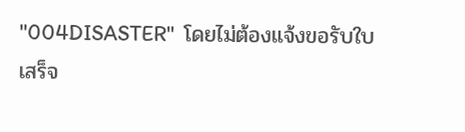"004DISASTER"  โดยไม่ต้องแจ้งขอรับใบเสร็จ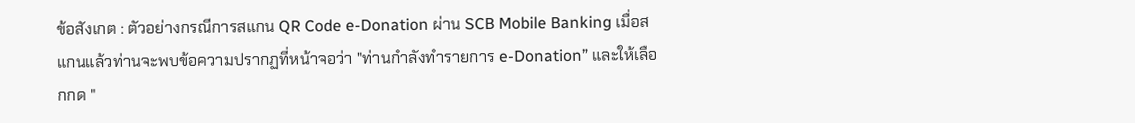ข้อสังเกต : ตัวอย่างกรณีการสแกน QR Code e-Donation ผ่าน SCB Mobile Banking เมื่อสแกนแล้วท่านจะพบข้อความปรากฏที่หน้าจอว่า "ท่านกำลังทำรายการ e-Donation” และให้เลือกกด "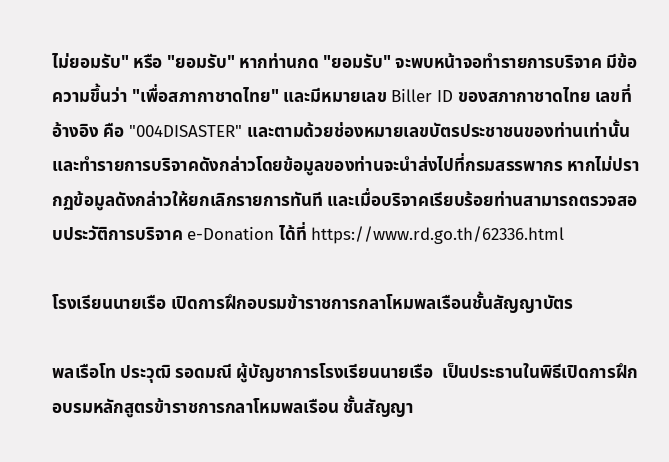ไม่ยอมรับ" หรือ "ยอมรับ" หากท่านกด "ยอมรับ" จะพบหน้าจอทำรายการบริจาค มีข้อความขึ้นว่า "เพื่อสภากาชาดไทย" และมีหมายเลข Biller ID ของสภากาชาดไทย เลขที่อ้างอิง คือ "004DISASTER" และตามด้วยช่องหมายเลขบัตรประชาชนของท่านเท่านั้น และทำรายการบริจาคดังกล่าวโดยข้อมูลของท่านจะนำส่งไปที่กรมสรรพากร หากไม่ปรากฏข้อมูลดังกล่าวให้ยกเลิกรายการทันที และเมื่อบริจาคเรียบร้อยท่านสามารถตรวจสอบประวัติการบริจาค e-Donation ได้ที่ https://www.rd.go.th/62336.html

โรงเรียนนายเรือ เปิดการฝึกอบรมข้าราชการกลาโหมพลเรือนชั้นสัญญาบัตร

พลเรือโท ประวุฒิ รอดมณี ผู้บัญชาการโรงเรียนนายเรือ  เป็นประธานในพิธีเปิดการฝึกอบรมหลักสูตรข้าราชการกลาโหมพลเรือน ชั้นสัญญา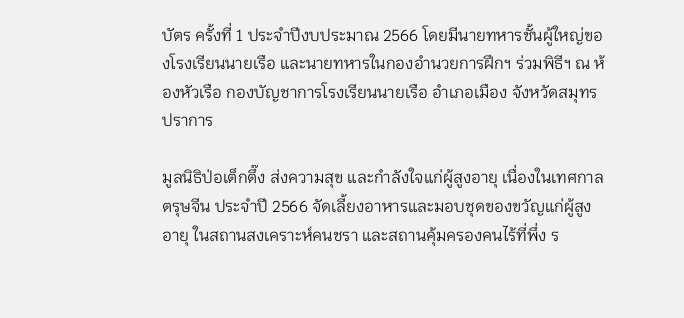บัตร ครั้งที่ 1 ประจำปีงบประมาณ 2566 โดยมีนายทหารชั้นผู้ใหญ่ของโรงเรียนนายเรือ และนายทหารในกองอำนวยการฝึกฯ ร่วมพิธีฯ ณ ห้องหัวเรือ กองบัญชาการโรงเรียนนายเรือ อำเภอเมือง จังหวัดสมุทรปราการ

มูลนิธิป่อเต็กตึ๊ง ส่งความสุข และกำลังใจแก่ผู้สูงอายุ เนื่องในเทศกาลตรุษจีน ประจำปี 2566 จัดเลี้ยงอาหารและมอบชุดของขวัญแก่ผู้สูงอายุ ในสถานสงเคราะห์คนชรา และสถานคุ้มครองคนไร้ที่พึ่ง ร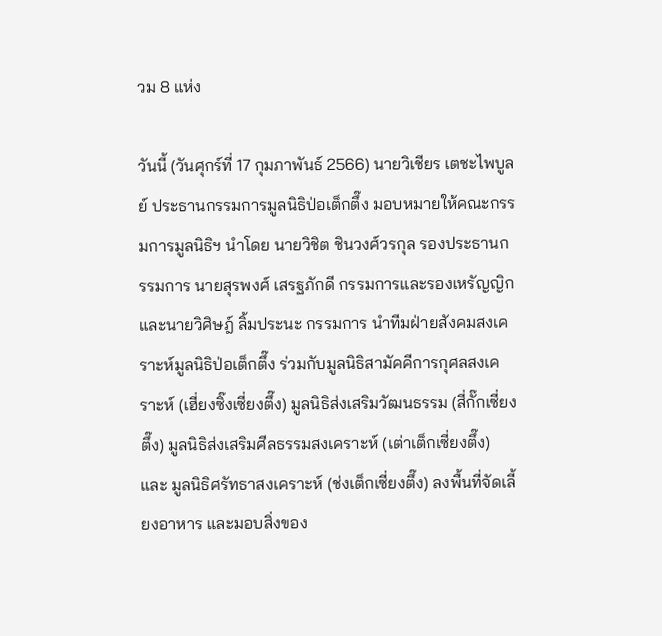วม 8 แห่ง

วันนี้ (วันศุกร์ที่ 17 กุมภาพันธ์ 2566) นายวิเชียร เตชะไพบูลย์ ประธานกรรมการมูลนิธิป่อเต็กตึ๊ง มอบหมายให้คณะกรรมการมูลนิธิฯ นำโดย นายวิชิต ชินวงศ์วรกุล รองประธานกรรมการ นายสุรพงศ์ เสรฐภักดี กรรมการและรองเหรัญญิก และนายวิศิษฎ์ ลิ้มประนะ กรรมการ นำทีมฝ่ายสังคมสงเคราะห์มูลนิธิป่อเต็กตึ๊ง ร่วมกับมูลนิธิสามัคคีการกุศลสงเคราะห์ (เฮี่ยงซิ๊งเซี่ยงตึ๊ง) มูลนิธิส่งเสริมวัฒนธรรม (สี่กั๊กเซี่ยงตึ๊ง) มูลนิธิส่งเสริมศีลธรรมสงเคราะห์ (เต่าเต็กเซี่ยงตึ๊ง) และ มูลนิธิศรัทธาสงเคราะห์ (ช่งเต็กเซี่ยงตึ๊ง) ลงพื้นที่จัดเลี้ยงอาหาร และมอบสิ่งของ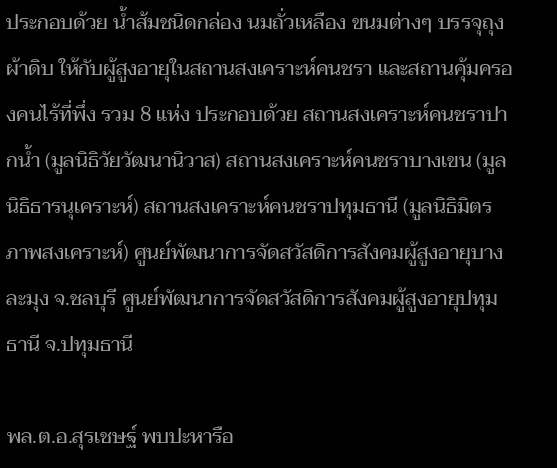ประกอบด้วย น้ำส้มชนิดกล่อง นมถั่วเหลือง ขนมต่างๆ บรรจุถุงผ้าดิบ ให้กับผู้สูงอายุในสถานสงเคราะห์คนชรา และสถานคุ้มครองคนไร้ที่พึ่ง รวม 8 แห่ง ประกอบด้วย สถานสงเคราะห์คนชราปากน้ำ (มูลนิธิวัยวัฒนานิวาส) สถานสงเคราะห์คนชราบางเขน (มูลนิธิธารนุเคราะห์) สถานสงเคราะห์คนชราปทุมธานี (มูลนิธิมิตรภาพสงเคราะห์) ศูนย์พัฒนาการจัดสวัสดิการสังคมผู้สูงอายุบางละมุง จ.ชลบุรี ศูนย์พัฒนาการจัดสวัสดิการสังคมผู้สูงอายุปทุมธานี จ.ปทุมธานี

พล.ต.อ.สุรเชษฐ์ พบปะหารือ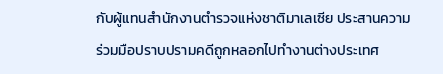กับผู้แทนสำนักงานตำรวจแห่งชาติมาเลเซีย ประสานความร่วมมือปราบปรามคดีถูกหลอกไปทำงานต่างประเทศ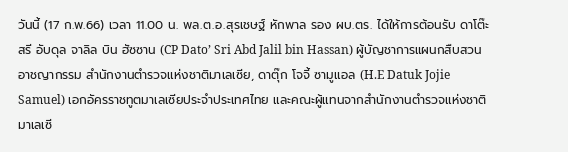วันนี้ (17 ก.พ.66) เวลา 11.00 น. พล.ต.อ.สุรเชษฐ์ หักพาล รอง ผบ.ตร. ได้ให้การต้อนรับ ดาโต๊ะ สรี อับดุล จาลิล บิน ฮัซซาน (CP Dato’ Sri Abd Jalil bin Hassan) ผู้บัญชาการแผนกสืบสวนอาชญากรรม สำนักงานตำรวจแห่งชาติมาเลเซีย, ดาตุ๊ก โจจี้ ซามูแอล (H.E Datuk Jojie Samuel) เอกอัครราชทูตมาเลเซียประจำประเทศไทย และคณะผู้แทนจากสำนักงานตำรวจแห่งชาติมาเลเซี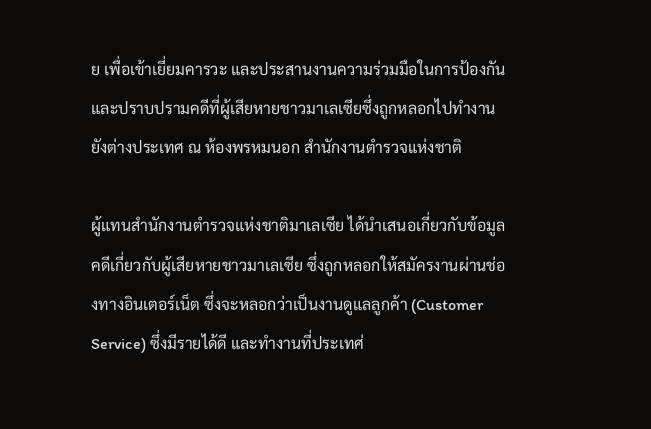ย เพื่อเข้าเยี่ยมคารวะ และประสานงานความร่วมมือในการป้องกันและปราบปรามคดีที่ผู้เสียหายชาวมาเลเซียซึ่งถูกหลอกไปทำงานยังต่างประเทศ ณ ห้องพรหมนอก สำนักงานตำรวจแห่งชาติ

ผู้แทนสำนักงานตำรวจแห่งชาติมาเลเซีย ได้นำเสนอเกี่ยวกับข้อมูลคดีเกี่ยวกับผู้เสียหายชาวมาเลเซีย ซึ่งถูกหลอกให้สมัครงานผ่านช่องทางอินเตอร์เน็ต ซึ่งจะหลอกว่าเป็นงานดูแลลูกค้า (Customer Service) ซึ่งมีรายได้ดี และทำงานที่ประเทศ่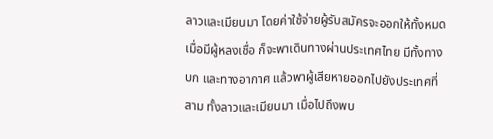ลาวและเมียนมา โดยค่าใช้จ่ายผู้รับสมัครจะออกให้ทั้งหมด เมื่อมีผู้หลงเชื่อ ก็จะพาเดินทางผ่านประเทศไทย มีทั้งทางบก และทางอากาศ แล้วพาผู้เสียหายออกไปยังประเทศที่สาม ทั้งลาวและเมียนมา เมื่อไปถึงพบ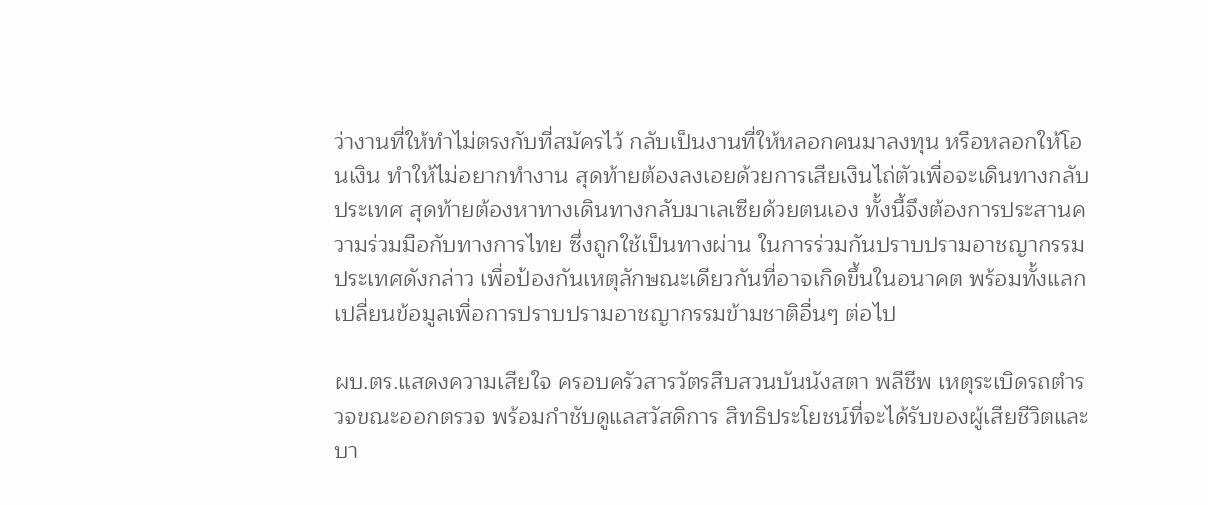ว่างานที่ให้ทำไม่ตรงกับที่สมัครไว้ กลับเป็นงานที่ให้หลอกคนมาลงทุน หรือหลอกให้โอนเงิน ทำให้ไม่อยากทำงาน สุดท้ายต้องลงเอยด้วยการเสียเงินไถ่ตัวเพื่อจะเดินทางกลับประเทศ สุดท้ายต้องหาทางเดินทางกลับมาเลเซียด้วยตนเอง ทั้งนี้จึงต้องการประสานความร่วมมือกับทางการไทย ซึ่งถูกใช้เป็นทางผ่าน ในการร่วมกันปราบปรามอาชญากรรมประเทศดังกล่าว เพื่อป้องกันเหตุลักษณะเดียวกันที่อาจเกิดขึ้นในอนาคต พร้อมทั้งแลกเปลี่ยนข้อมูลเพื่อการปราบปรามอาชญากรรมข้ามชาติอื่นๆ ต่อไป

ผบ.ตร.แสดงความเสียใจ ครอบครัวสารวัตรสืบสวนบันนังสตา พลีชีพ เหตุระเบิดรถตำรวจขณะออกตรวจ พร้อมกำชับดูแลสวัสดิการ สิทธิประโยชน์ที่จะได้รับของผู้เสียชีวิตและบา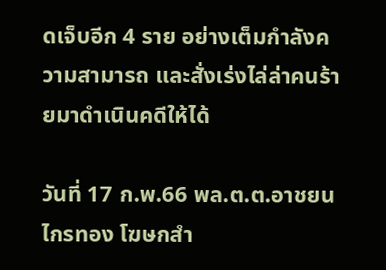ดเจ็บอีก 4 ราย อย่างเต็มกำลังความสามารถ และสั่งเร่งไล่ล่าคนร้ายมาดำเนินคดีให้ได้

วันที่ 17 ก.พ.66 พล.ต.ต.อาชยน ไกรทอง โฆษกสำ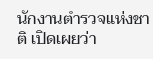นักงานตำรวจแห่งชาติ เปิดเผยว่า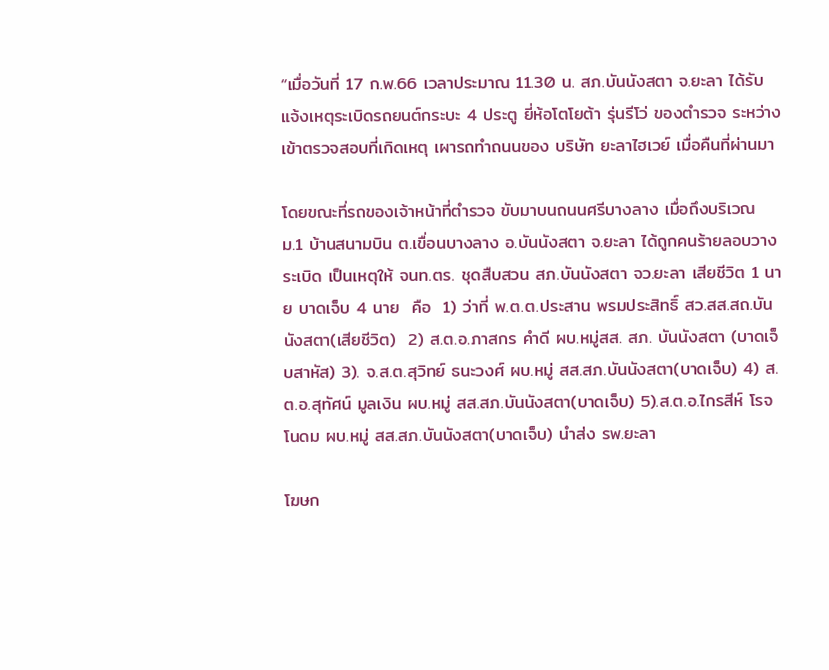“เมื่อวันที่ 17 ก.พ.66 เวลาประมาณ 11.30 น. สภ.บันนังสตา จ.ยะลา ได้รับแจ้งเหตุระเบิดรถยนต์กระบะ 4 ประตู ยี่ห้อโตโยต้า รุ่นรีโว่ ของตำรวจ ระหว่างเข้าตรวจสอบที่เกิดเหตุ เผารถทำถนนของ บริษัท ยะลาไฮเวย์ เมื่อคืนที่ผ่านมา

โดยขณะที่รถของเจ้าหน้าที่ตำรวจ ขับมาบนถนนศรีบางลาง เมื่อถึงบริเวณ ม.1 บ้านสนามบิน ต.เขื่อนบางลาง อ.บันนังสตา จ.ยะลา ได้ถูกคนร้ายลอบวางระเบิด เป็นเหตุให้ จนท.ตร. ชุดสืบสวน สภ.บันนังสตา จว.ยะลา เสียชีวิต 1 นาย บาดเจ็บ 4 นาย  คือ  1) ว่าที่ พ.ต.ต.ประสาน พรมประสิทธิ์ สว.สส.สถ.บันนังสตา(เสียชีวิต)  2) ส.ต.อ.ภาสกร คำดี ผบ.หมู่สส. สภ. บันนังสตา (บาดเจ็บสาหัส) 3). จ.ส.ต.สุวิทย์ ธนะวงศ์ ผบ.หมู่ สส.สภ.บันนังสตา(บาดเจ็บ) 4) ส.ต.อ.สุทัศน์ มูลเงิน ผบ.หมู่ สส.สภ.บันนังสตา(บาดเจ็บ) 5).ส.ต.อ.ไกรสีห์ โรจโนดม ผบ.หมู่ สส.สภ.บันนังสตา(บาดเจ็บ) นำส่ง รพ.ยะลา

โฆษก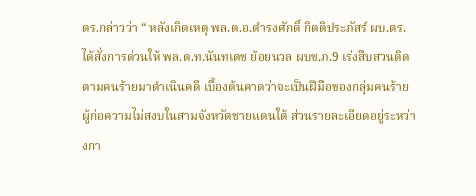ตร.กล่าวว่า “ หลังเกิดเหตุ พล.ต.อ.ดำรงศักดิ์ กิตติประภัสร์ ผบ.ตร.ได้สั่งการด่วนให้ พล.ต.ท.นันทเดช ย้อยนวล ผบช.ภ.9 เร่งสืบสวนติดตามคนร้ายมาดำเนินคดี เบื้องต้นคาดว่าจะเป็นฝีมือของกลุ่มคนร้ายผู้ก่อความไม่สงบในสามจังหวัดชายแดนใต้ ส่วนรายละเอียดอยู่ระหว่างกา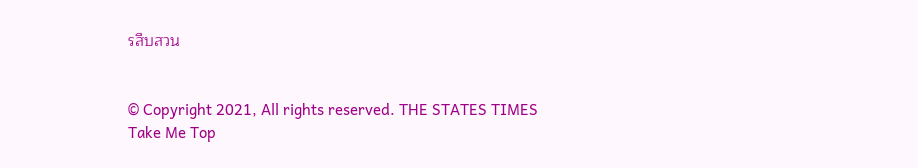รสืบสวน


© Copyright 2021, All rights reserved. THE STATES TIMES
Take Me Top